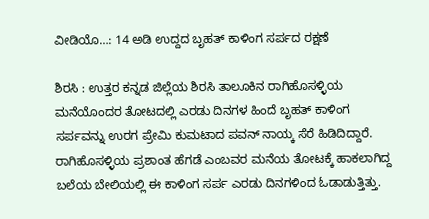ವೀಡಿಯೊ…: 14 ಅಡಿ ಉದ್ದದ ಬೃಹತ್‌ ಕಾಳಿಂಗ ಸರ್ಪದ ರಕ್ಷಣೆ

ಶಿರಸಿ : ಉತ್ತರ ಕನ್ನಡ ಜಿಲ್ಲೆಯ ಶಿರಸಿ ತಾಲೂಕಿನ ರಾಗಿಹೊಸಳ್ಳಿಯ ಮನೆಯೊಂದರ ತೋಟದಲ್ಲಿ ಎರಡು ದಿನಗಳ ಹಿಂದೆ ಬೃಹತ್‌ ಕಾಳಿಂಗ ಸರ್ಪವನ್ನು ಉರಗ ಪ್ರೇಮಿ ಕುಮಟಾದ ಪವನ್‌ ನಾಯ್ಕ ಸೆರೆ ಹಿಡಿದಿದ್ದಾರೆ.
ರಾಗಿಹೊಸಳ್ಳಿಯ ಪ್ರಶಾಂತ ಹೆಗಡೆ ಎಂಬವರ ಮನೆಯ ತೋಟಕ್ಕೆ ಹಾಕಲಾಗಿದ್ದ ಬಲೆಯ ಬೇಲಿಯಲ್ಲಿ ಈ ಕಾಳಿಂಗ ಸರ್ಪ ಎರಡು ದಿನಗಳಿಂದ ಓಡಾಡುತ್ತಿತ್ತು.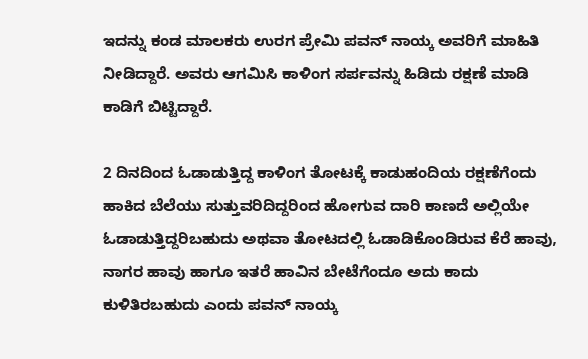ಇದನ್ನು ಕಂಡ ಮಾಲಕರು ಉರಗ ಪ್ರೇಮಿ ಪವನ್‌ ನಾಯ್ಕ ಅವರಿಗೆ ಮಾಹಿತಿ ನೀಡಿದ್ದಾರೆ. ಅವರು ಆಗಮಿಸಿ ಕಾಳಿಂಗ ಸರ್ಪವನ್ನು ಹಿಡಿದು ರಕ್ಷಣೆ ಮಾಡಿ ಕಾಡಿಗೆ ಬಿಟ್ಟಿದ್ದಾರೆ.

2 ದಿನದಿಂದ ಓಡಾಡುತ್ತಿದ್ದ ಕಾಳಿಂಗ ತೋಟಕ್ಕೆ ಕಾಡುಹಂದಿಯ ರಕ್ಷಣೆಗೆಂದು ಹಾಕಿದ ಬೆಲೆಯು ಸುತ್ತುವರಿದಿದ್ದರಿಂದ ಹೋಗುವ ದಾರಿ ಕಾಣದೆ ಅಲ್ಲಿಯೇ ಓಡಾಡುತ್ತಿದ್ದರಿಬಹುದು ಅಥವಾ ತೋಟದಲ್ಲಿ ಓಡಾಡಿಕೊಂಡಿರುವ ಕೆರೆ ಹಾವು, ನಾಗರ ಹಾವು ಹಾಗೂ ಇತರೆ ಹಾವಿನ ಬೇಟೆಗೆಂದೂ ಅದು ಕಾದು ಕುಳಿತಿರಬಹುದು ಎಂದು ಪವನ್‌ ನಾಯ್ಕ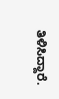ತಿಳಿಸಿದ್ದಾರೆ.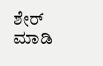ಶೇರ್ ಮಾಡಿ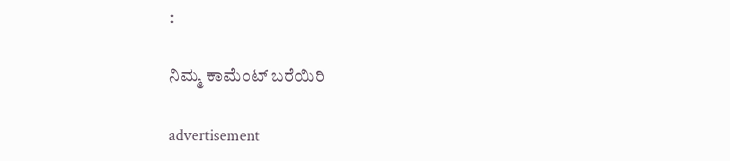:

ನಿಮ್ಮ ಕಾಮೆಂಟ್ ಬರೆಯಿರಿ

advertisement